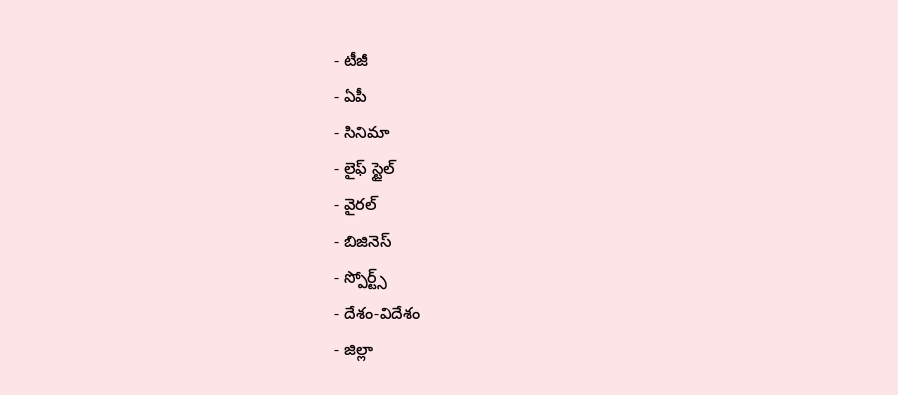- టీజీ
- ఏపీ
- సినిమా
- లైఫ్ స్టైల్
- వైరల్
- బిజినెస్
- స్పోర్ట్స్
- దేశం-విదేశం
- జిల్లా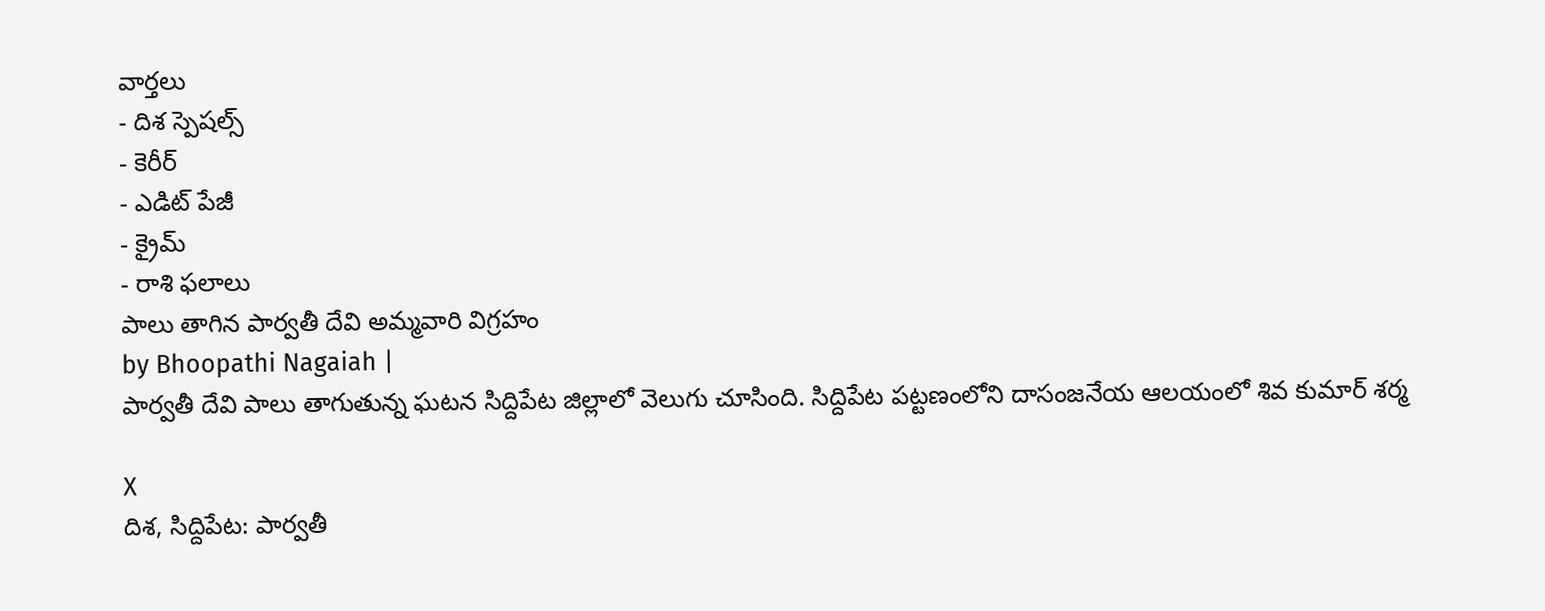వార్తలు
- దిశ స్పెషల్స్
- కెరీర్
- ఎడిట్ పేజీ
- క్రైమ్
- రాశి ఫలాలు
పాలు తాగిన పార్వతీ దేవి అమ్మవారి విగ్రహం
by Bhoopathi Nagaiah |
పార్వతీ దేవి పాలు తాగుతున్న ఘటన సిద్దిపేట జిల్లాలో వెలుగు చూసింది. సిద్దిపేట పట్టణంలోని దాసంజనేయ ఆలయంలో శివ కుమార్ శర్మ

X
దిశ, సిద్దిపేట: పార్వతీ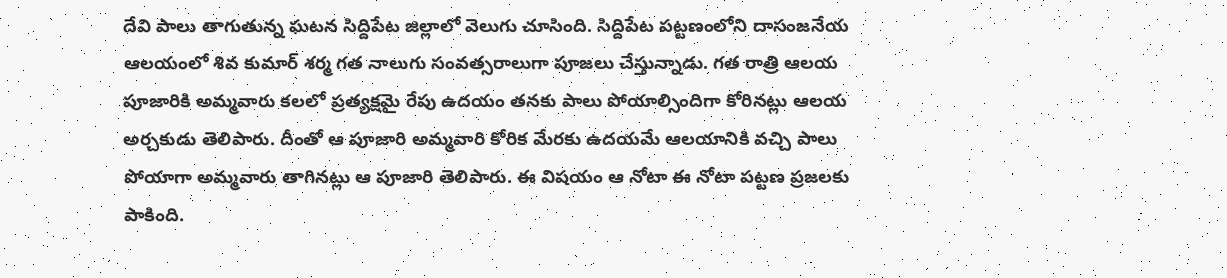దేవి పాలు తాగుతున్న ఘటన సిద్దిపేట జిల్లాలో వెలుగు చూసింది. సిద్దిపేట పట్టణంలోని దాసంజనేయ ఆలయంలో శివ కుమార్ శర్మ గత నాలుగు సంవత్సరాలుగా పూజలు చేస్తున్నాడు. గత రాత్రి ఆలయ పూజారికి అమ్మవారు కలలో ప్రత్యక్షమై రేపు ఉదయం తనకు పాలు పోయాల్సిందిగా కోరినట్లు ఆలయ అర్చకుడు తెలిపారు. దీంతో ఆ పూజారి అమ్మవారి కోరిక మేరకు ఉదయమే ఆలయానికి వచ్చి పాలు పోయాగా అమ్మవారు తాగినట్లు ఆ పూజారి తెలిపారు. ఈ విషయం ఆ నోటా ఈ నోటా పట్టణ ప్రజలకు పాకింది.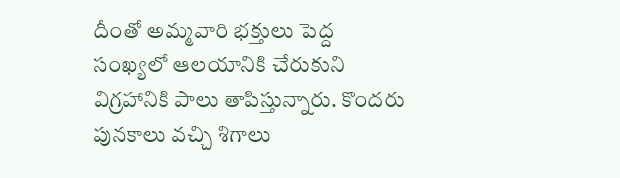దీంతో అమ్మవారి భక్తులు పెద్ద సంఖ్యలో ఆలయానికి చేరుకుని విగ్రహానికి పాలు తాపిస్తున్నారు. కొందరు పునకాలు వచ్చి శిగాలు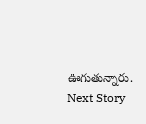ఊగుతున్నారు.
Next Story